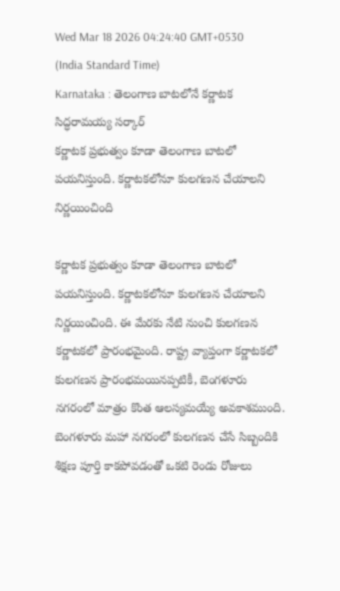Wed Mar 18 2026 04:24:40 GMT+0530 (India Standard Time)
Karnataka : తెలంగాణ బాటలోనే కర్ణాటక సిద్ధరామయ్య సర్కార్
కర్ణాటక ప్రభుత్వం కూడా తెలంగాణ బాటలో పయనిస్తుంది. కర్ణాటకలోనూ కులగణన చేయాలని నిర్ణయించింది

కర్ణాటక ప్రభుత్వం కూడా తెలంగాణ బాటలో పయనిస్తుంది. కర్ణాటకలోనూ కులగణన చేయాలని నిర్ణయించింది. ఈ మేరకు నేటి నుంచి కులగణన కర్ణాటకలో ప్రారంభమైంది. రాష్ట్ర వ్యాప్తంగా కర్ణాటకలో కులగణన ప్రారంభమయినప్పటికీ, బెంగళూరు నగరంలో మాత్రం కొంత ఆలస్యమయ్యే అవకాశముంది. బెంగళూరు మహా నగరంలో కులగణన చేసే సిబ్బందికి శిక్షణ పూర్తి కాకపోవడంతో ఒకటి రెండు రోజులు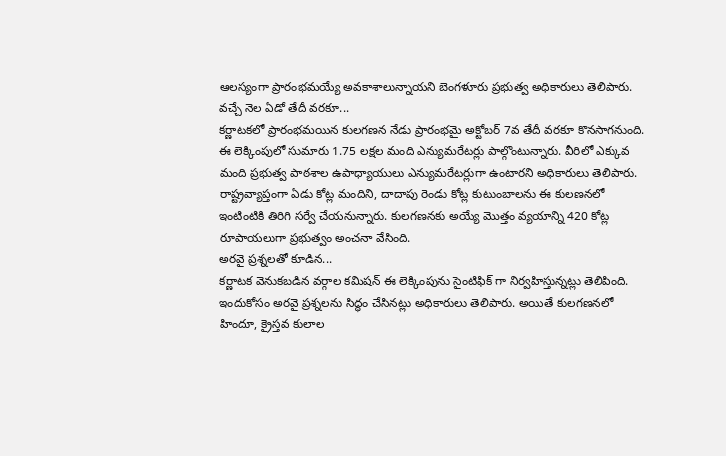ఆలస్యంగా ప్రారంభమయ్యే అవకాశాలున్నాయని బెంగళూరు ప్రభుత్వ అధికారులు తెలిపారు.
వచ్చే నెల ఏడో తేదీ వరకూ...
కర్ణాటకలో ప్రారంభమయిన కులగణన నేడు ప్రారంభమై అక్టోబర్ 7వ తేదీ వరకూ కొనసాగనుంది. ఈ లెక్కింపులో సుమారు 1.75 లక్షల మంది ఎన్యుమరేటర్లు పాల్గొంటున్నారు. వీరిలో ఎక్కువ మంది ప్రభుత్వ పాఠశాల ఉపాధ్యాయులు ఎన్యుమరేటర్లుగా ఉంటారని అధికారులు తెలిపారు. రాష్ట్రవ్యాప్తంగా ఏడు కోట్ల మందిని, దాదాపు రెండు కోట్ల కుటుంబాలను ఈ కులణనలో ఇంటింటికి తిరిగి సర్వే చేయనున్నారు. కులగణనకు అయ్యే మొత్తం వ్యయాన్ని 420 కోట్ల రూపాయలుగా ప్రభుత్వం అంచనా వేసింది.
అరవై ప్రశ్నలతో కూడిన...
కర్ణాటక వెనుకబడిన వర్గాల కమిషన్ ఈ లెక్కింపును సైంటిఫిక్ గా నిర్వహిస్తున్నట్లు తెలిపింది. ఇందుకోసం అరవై ప్రశ్నలను సిద్ధం చేసినట్లు అధికారులు తెలిపారు. అయితే కులగణనలో హిందూ, క్రైస్తవ కులాల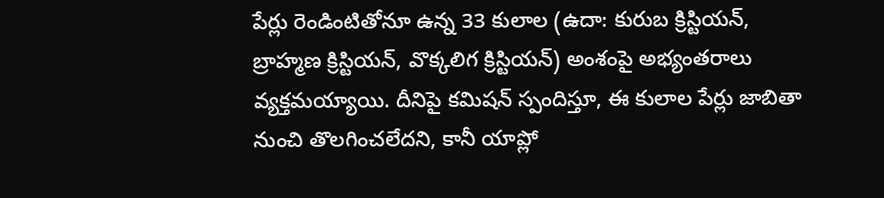పేర్లు రెండింటితోనూ ఉన్న 33 కులాల (ఉదా: కురుబ క్రిస్టియన్, బ్రాహ్మణ క్రిస్టియన్, వొక్కలిగ క్రిస్టియన్) అంశంపై అభ్యంతరాలు వ్యక్తమయ్యాయి. దీనిపై కమిషన్ స్పందిస్తూ, ఈ కులాల పేర్లు జాబితా నుంచి తొలగించలేదని, కానీ యాప్లో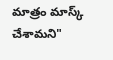మాత్రం మాస్క్ చేశామని"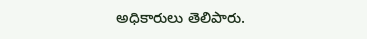అధికారులు తెలిపారు.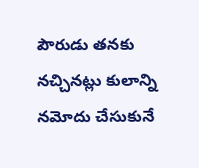పౌరుడు తనకు నచ్చినట్లు కులాన్ని నమోదు చేసుకునే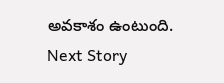అవకాశం ఉంటుంది.
Next Story